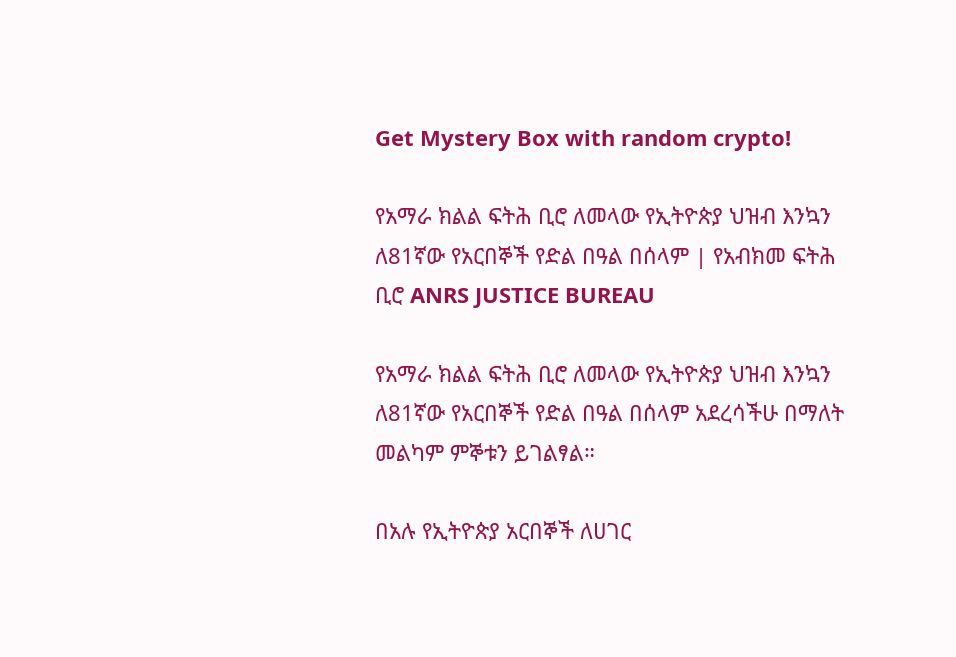Get Mystery Box with random crypto!

የአማራ ክልል ፍትሕ ቢሮ ለመላው የኢትዮጵያ ህዝብ እንኳን ለ81ኛው የአርበኞች የድል በዓል በሰላም | የአብክመ ፍትሕ ቢሮ ANRS JUSTICE BUREAU

የአማራ ክልል ፍትሕ ቢሮ ለመላው የኢትዮጵያ ህዝብ እንኳን ለ81ኛው የአርበኞች የድል በዓል በሰላም አደረሳችሁ በማለት መልካም ምኞቱን ይገልፃል።

በአሉ የኢትዮጵያ አርበኞች ለሀገር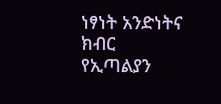ነፃነት አንድነትና ክብር የኢጣልያን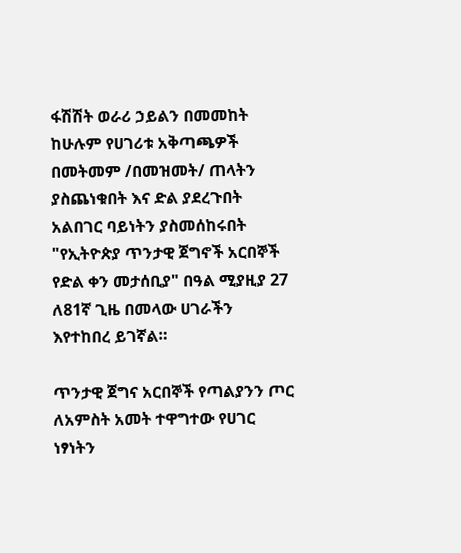ፋሽሽት ወራሪ ኃይልን በመመከት ከሁሉም የሀገሪቱ አቅጣጫዎች በመትመም /በመዝመት/ ጠላትን ያስጨነቁበት እና ድል ያደረጉበት አልበገር ባይነትን ያስመሰከሩበት "የኢትዮጵያ ጥንታዊ ጀግኖች አርበኞች የድል ቀን መታሰቢያ" በዓል ሚያዚያ 27 ለ81ኛ ጊዜ በመላው ሀገራችን እየተከበረ ይገኛል።

ጥንታዊ ጀግና አርበኞች የጣልያንን ጦር ለአምስት አመት ተዋግተው የሀገር ነፃነትን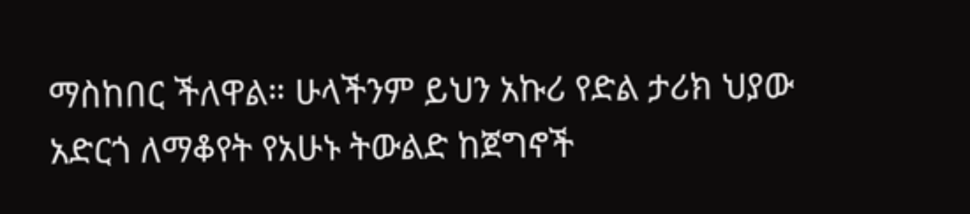ማስከበር ችለዋል። ሁላችንም ይህን አኩሪ የድል ታሪክ ህያው አድርጎ ለማቆየት የአሁኑ ትውልድ ከጀግኖች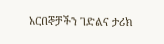አርበኞቻችን ገድልና ታሪክ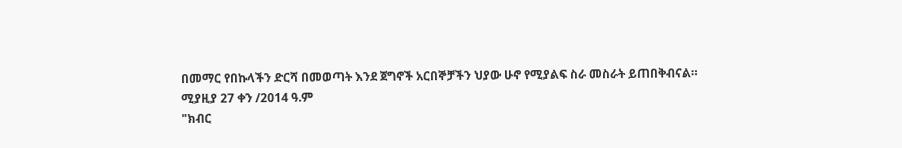በመማር የበኩላችን ድርሻ በመወጣት እንደ ጀግኖች አርበኞቻችን ህያው ሁኖ የሚያልፍ ስራ መስራት ይጠበቅብናል።
ሚያዚያ 27 ቀን /2014 ዓ.ም
"ክብር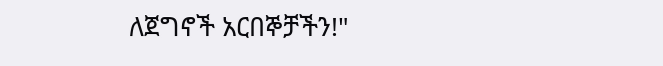ለጀግኖች አርበኞቻችን!"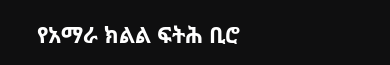የአማራ ክልል ፍትሕ ቢሮ